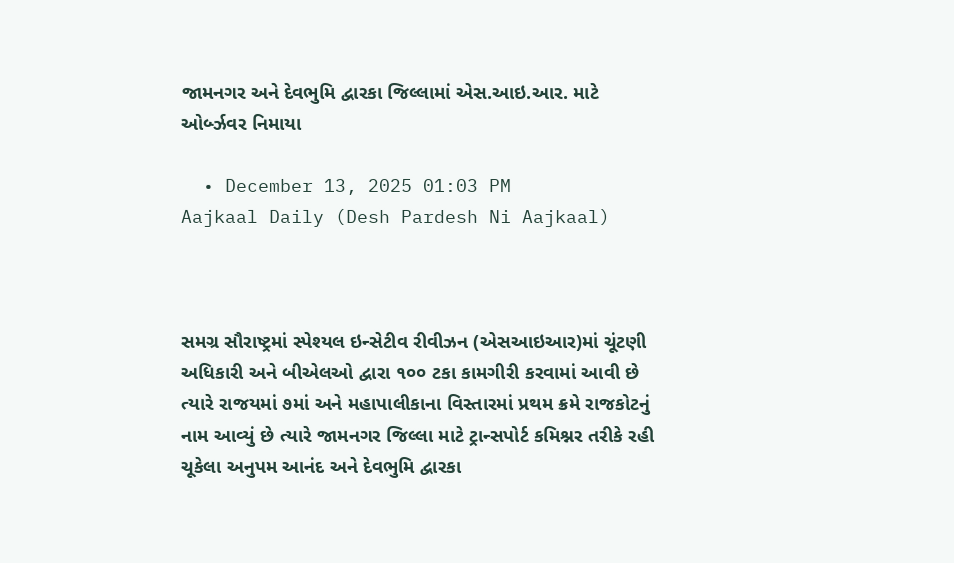જામનગર અને દેવભુમિ દ્વારકા જિલ્લામાં એસ.આઇ.આર. માટે ઓર્બ્ઝવર નિમાયા

  • December 13, 2025 01:03 PM
Aajkaal Daily (Desh Pardesh Ni Aajkaal)



સમગ્ર સૌરાષ્ટ્રમાં સ્પેશ્યલ ઇન્સેટીવ રીવીઝન (એસઆઇઆર)માં ચૂંટણી અધિકારી અને બીએલઓ દ્વારા ૧૦૦ ટકા કામગીરી કરવામાં આવી છે ત્યારે રાજયમાં ૭માં અને મહાપાલીકાના વિસ્તારમાં પ્રથમ ક્રમે રાજકોટનું નામ આવ્યું છે ત્યારે જામનગર જિલ્લા માટે ટ્રાન્સપોર્ટ કમિશ્નર તરીકે રહી ચૂકેલા અનુપમ આનંદ અને દેવભુમિ દ્વારકા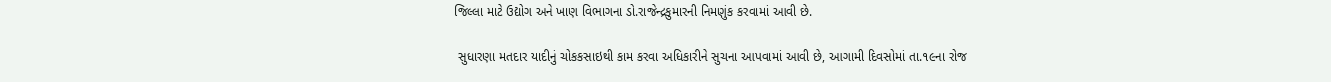જિલ્લા માટે ઉદ્યોગ અને ખાણ વિભાગના ડો.રાજેન્દ્રકુમારની નિમણુંક કરવામાં આવી છે.

 સુધારણા મતદાર યાદીનું ચોકકસાઇથી કામ કરવા અધિકારીને સુચના આપવામાં આવી છે, આગામી દિવસોમાં તા.૧૯ના રોજ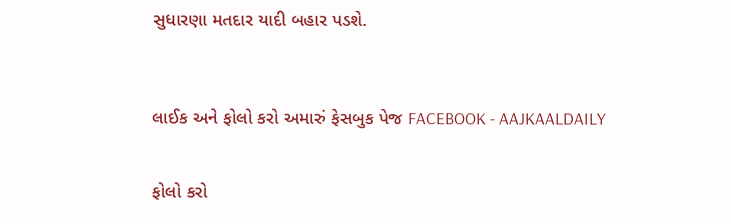સુધારણા મતદાર યાદી બહાર પડશે.



લાઈક અને ફોલો કરો અમારું ફેસબુક પેજ FACEBOOK - AAJKAALDAILY


ફોલો કરો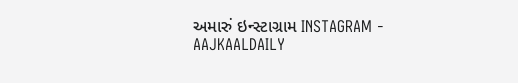અમારું ઇન્સ્ટાગ્રામ INSTAGRAM - AAJKAALDAILY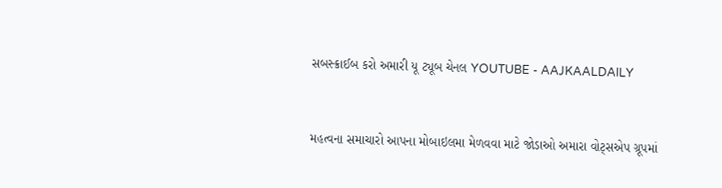સબસ્ક્રાઈબ કરો અમારી યૂ ટ્યૂબ ચેનલ YOUTUBE - AAJKAALDAILY


મહત્વના સમાચારો આપના મોબાઇલમા મેળવવા માટે જોડાઓ અમારા વોટ્સએપ ગ્રૂપમાં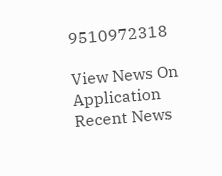9510972318

View News On Application
Recent News